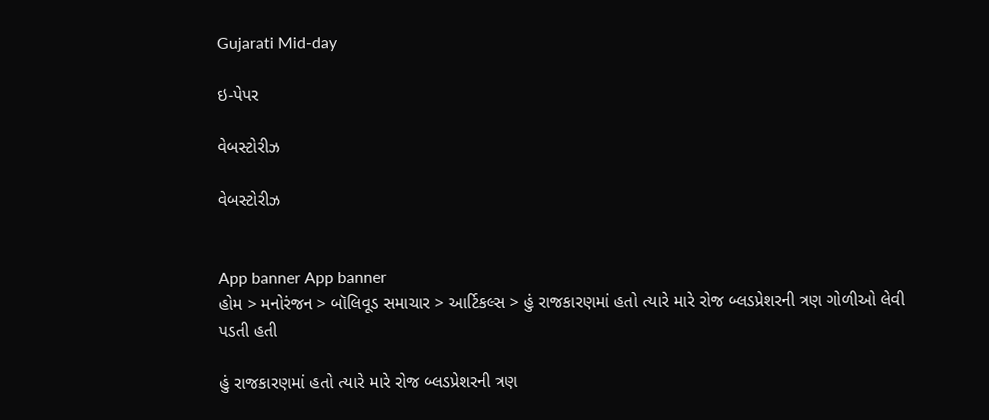Gujarati Mid-day

ઇ-પેપર

વેબસ્ટોરીઝ

વેબસ્ટોરીઝ


App banner App banner
હોમ > મનોરંજન > બૉલિવૂડ સમાચાર > આર્ટિકલ્સ > હું રાજકારણમાં હતો ત્યારે મારે રોજ બ્લડપ્રેશરની ત્રણ ગોળીઓ લેવી પડતી હતી

હું રાજકારણમાં હતો ત્યારે મારે રોજ બ્લડપ્રેશરની ત્રણ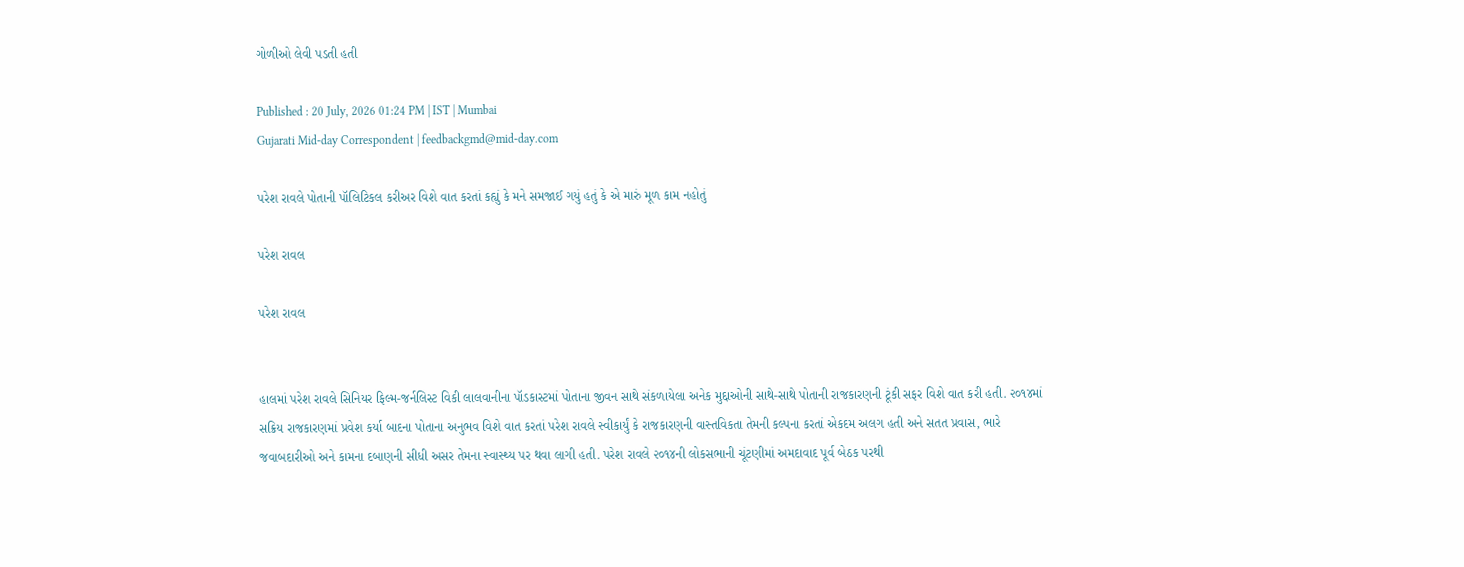ગોળીઓ લેવી પડતી હતી

Published : 20 July, 2026 01:24 PM | IST | Mumbai
Gujarati Mid-day Correspondent | feedbackgmd@mid-day.com

પરેશ રાવલે પોતાની પૉલિટિકલ કરીઅર વિશે વાત કરતાં કહ્યું કે મને સમજાઈ ગયું હતું કે એ મારું મૂળ કામ નહોતું

પરેશ રાવલ

પરેશ રાવલ


હાલમાં પરેશ રાવલે સિનિયર ફિલ્મ-જર્નલિસ્ટ વિકી લાલવાનીના પૉડકાસ્ટમાં પોતાના જીવન સાથે સંકળાયેલા અનેક મુદ્દાઓની સાથે-સાથે પોતાની રાજકારણની ટૂંકી સફર વિશે વાત કરી હતી. ૨૦૧૪માં સક્રિય રાજકારણમાં પ્રવેશ કર્યા બાદના પોતાના અનુભવ વિશે વાત કરતાં પરેશ રાવલે સ્વીકાર્યું કે રાજકારણની વાસ્તવિકતા તેમની કલ્પના કરતાં એકદમ અલગ હતી અને સતત પ્રવાસ, ભારે જવાબદારીઓ અને કામના દબાણની સીધી અસર તેમના સ્વાસ્થ્ય પર થવા લાગી હતી. પરેશ રાવલે ૨૦૧૪ની લોકસભાની ચૂંટણીમાં અમદાવાદ પૂર્વ બેઠક પરથી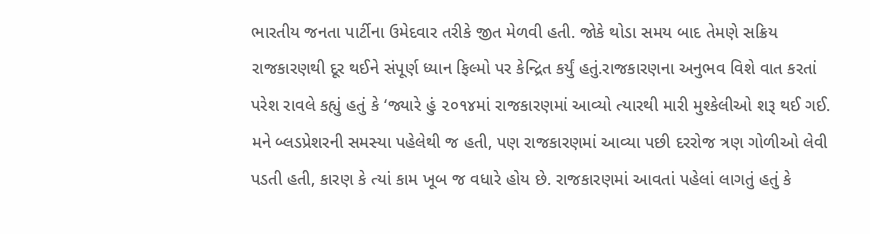ભારતીય જનતા પાર્ટીના ઉમેદવાર તરીકે જીત મેળવી હતી. જોકે થોડા સમય બાદ તેમણે સક્રિય રાજકારણથી દૂર થઈને સંપૂર્ણ ધ્યાન ફિલ્મો પર કેન્દ્રિત કર્યું હતું.રાજકારણના અનુભવ વિશે વાત કરતાં પરેશ રાવલે કહ્યું હતું કે ‘જ્યારે હું ૨૦૧૪માં રાજકારણમાં આવ્યો ત્યારથી મારી મુશ્કેલીઓ શરૂ થઈ ગઈ. મને બ્લડપ્રેશરની સમસ્યા પહેલેથી જ હતી, પણ રાજકારણમાં આવ્યા પછી દરરોજ ત્રણ ગોળીઓ લેવી પડતી હતી, કારણ કે ત્યાં કામ ખૂબ જ વધારે હોય છે. રાજકારણમાં આવતાં પહેલાં લાગતું હતું કે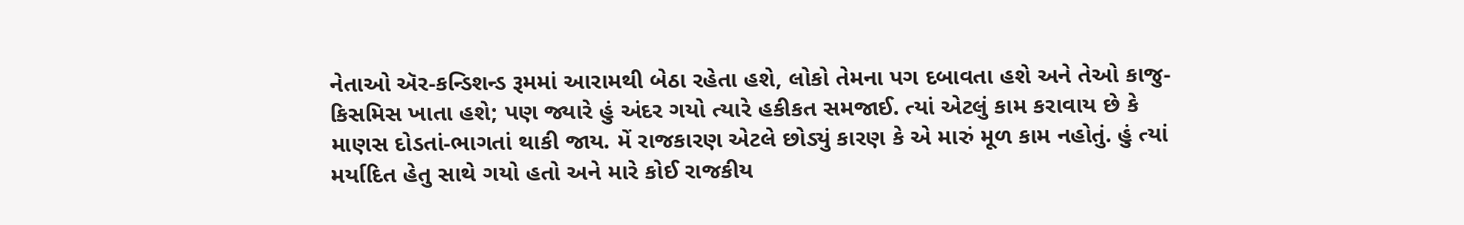નેતાઓ ઍર-કન્ડિશન્ડ રૂમમાં આરામથી બેઠા રહેતા હશે, લોકો તેમના પગ દબાવતા હશે અને તેઓ કાજુ-કિસમિસ ખાતા હશે; પણ જ્યારે હું અંદર ગયો ત્યારે હકીકત સમજાઈ. ત્યાં એટલું કામ કરાવાય છે કે માણસ દોડતાં-ભાગતાં થાકી જાય. મેં રાજકારણ એટલે છોડ્યું કારણ કે એ મારું મૂળ કામ નહોતું. હું ત્યાં મર્યાદિત હેતુ સાથે ગયો હતો અને મારે કોઈ રાજકીય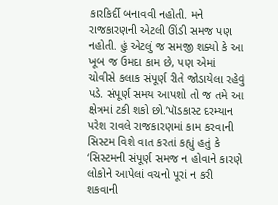કારકિર્દી બનાવવી નહોતી. મને રાજકારણની એટલી ઊંડી સમજ પણ નહોતી. હું એટલું જ સમજી શક્યો કે આ ખૂબ જ ઉમદા કામ છે, પણ એમાં ચોવીસે કલાક સંપૂર્ણ રીતે જોડાયેલા રહેવું પડે. સંપૂર્ણ સમય આપશો તો જ તમે આ ક્ષેત્રમાં ટકી શકો છો.’પૉડકાસ્ટ દરમ્યાન પરેશ રાવલે રાજકારણમાં કામ કરવાની સિસ્ટમ વિશે વાત કરતાં કહ્યું હતું કે ‘સિસ્ટમની સંપૂર્ણ સમજ ન હોવાને કારણે લોકોને આપેલાં વચનો પૂરાં ન કરી શકવાની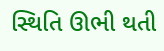સ્થિતિ ઊભી થતી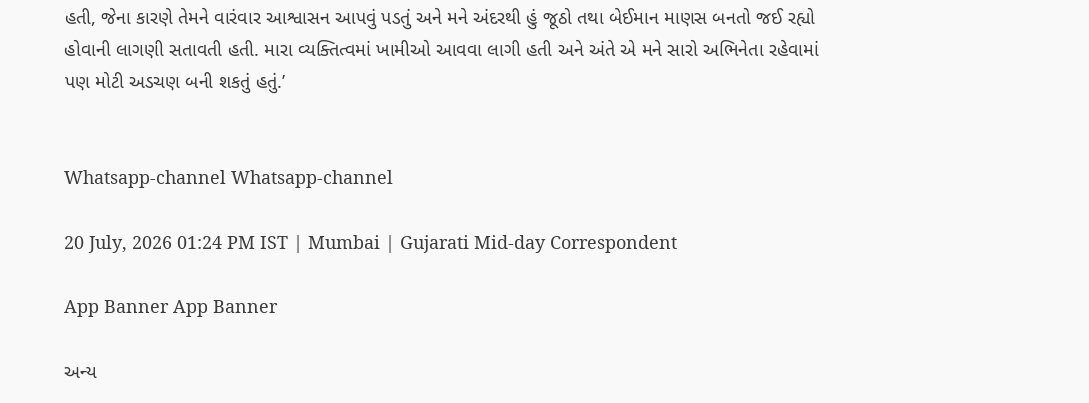હતી, જેના કારણે તેમને વારંવાર આશ્વાસન આપવું પડતું અને મને અંદરથી હું જૂઠો તથા બેઈમાન માણસ બનતો જઈ રહ્યો હોવાની લાગણી સતાવતી હતી. મારા વ્યક્તિત્વમાં ખામીઓ આવવા લાગી હતી અને અંતે એ મને સારો અભિનેતા રહેવામાં પણ મોટી અડચણ બની શકતું હતું.’


Whatsapp-channel Whatsapp-channel

20 July, 2026 01:24 PM IST | Mumbai | Gujarati Mid-day Correspondent

App Banner App Banner

અન્ય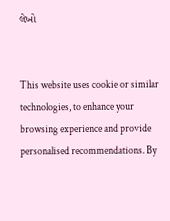લેખો


This website uses cookie or similar technologies, to enhance your browsing experience and provide personalised recommendations. By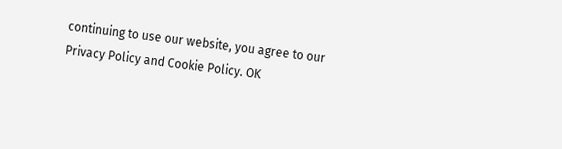continuing to use our website, you agree to our Privacy Policy and Cookie Policy. OK